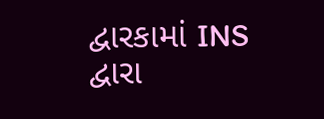દ્વારકામાં INS દ્વારા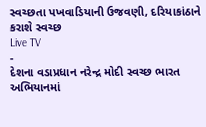સ્વચ્છતા પખવાડિયાની ઉજવણી, દરિયાકાંઠાને કરાશે સ્વચ્છ
Live TV
-
દેશના વડાપ્રધાન નરેન્દ્ર મોદી સ્વચ્છ ભારત અભિયાનમાં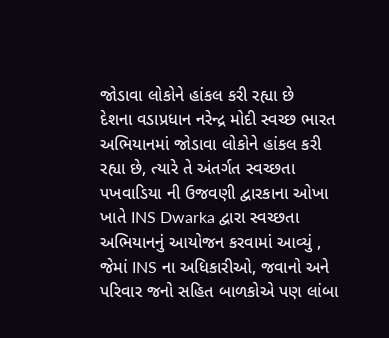જોડાવા લોકોને હાંકલ કરી રહ્યા છે
દેશના વડાપ્રધાન નરેન્દ્ર મોદી સ્વચ્છ ભારત અભિયાનમાં જોડાવા લોકોને હાંકલ કરી રહ્યા છે, ત્યારે તે અંતર્ગત સ્વચ્છતા પખવાડિયા ની ઉજવણી દ્વારકાના ઓખા ખાતે INS Dwarka દ્વારા સ્વચ્છતા અભિયાનનું આયોજન કરવામાં આવ્યું , જેમાં INS ના અધિકારીઓ, જવાનો અને પરિવાર જનો સહિત બાળકોએ પણ લાંબા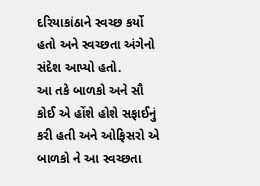દરિયાકાંઠાને સ્વચ્છ કર્યો હતો અને સ્વચ્છતા અંગેનો સંદેશ આપ્યો હતો.
આ તકે બાળકો અને સૌ કોઈ એ હોંશે હોશે સફાઈનું કરી હતી અને ઓફિસરો એ બાળકો ને આ સ્વચ્છતા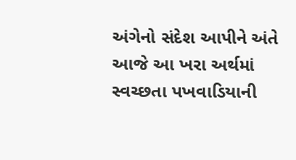અંગેનો સંદેશ આપીને અંતે આજે આ ખરા અર્થમાં સ્વચ્છતા પખવાડિયાની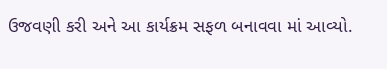ઉજવણી કરી અને આ કાર્યક્રમ સફળ બનાવવા માં આવ્યો.